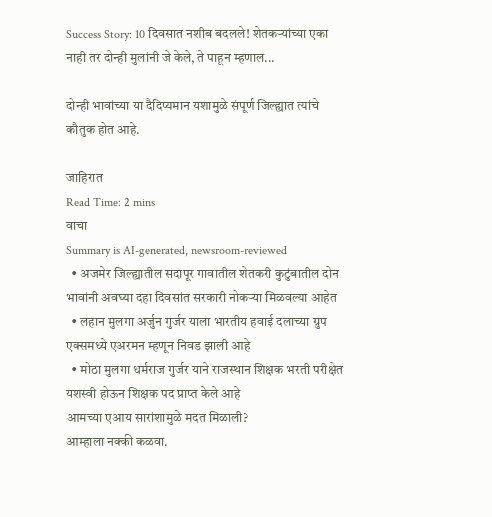Success Story: 10 दिवसात नशीब बदलले! शेतकऱ्यांच्या एका नाही तर दोन्ही मुलांनी जे केले, ते पाहून म्हणाल...

दोन्ही भावांच्या या दैदिप्यमान यशामुळे संपूर्ण जिल्ह्यात त्यांचे कौतुक होत आहे.

जाहिरात
Read Time: 2 mins
वाचा
Summary is AI-generated, newsroom-reviewed
  • अजमेर जिल्ह्यातील सदापूर गावातील शेतकरी कुटुंबातील दोन भावांनी अवघ्या दहा दिवसांत सरकारी नोकऱ्या मिळवल्या आहेत
  • लहान मुलगा अर्जुन गुर्जर याला भारतीय हवाई दलाच्या ग्रुप एक्समध्ये एअरमन म्हणून निवड झाली आहे
  • मोठा मुलगा धर्मराज गुर्जर याने राजस्थान शिक्षक भरती परीक्षेत यशस्वी होऊन शिक्षक पद प्राप्त केले आहे
आमच्या एआय सारांशामुळे मदत मिळाली?
आम्हाला नक्की कळवा.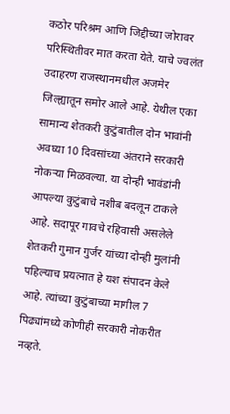कठोर परिश्रम आणि जिद्दीच्या जोरावर परिस्थितीवर मात करता येते. याचे ज्वलंत उदाहरण राजस्थानमधील अजमेर जिल्ह्यातून समोर आले आहे. येथील एका सामान्य शेतकरी कुटुंबातील दोन भावांनी अवघ्या 10 दिवसांच्या अंतराने सरकारी नोकऱ्या मिळवल्या. या दोन्ही भावंडांनी आपल्या कुटुंबाचे नशीब बदलून टाकले आहे. सदापूर गावचे रहिवासी असलेले शेतकरी गुमान गुर्जर यांच्या दोन्ही मुलांनी पहिल्याच प्रयत्नात हे यश संपादन केले आहे. त्यांच्या कुटुंबाच्या मागील 7 पिढ्यांमध्ये कोणीही सरकारी नोकरीत नव्हते.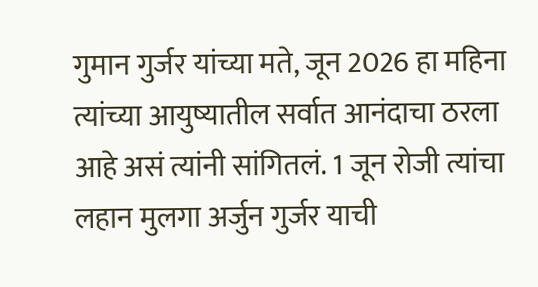गुमान गुर्जर यांच्या मते, जून 2026 हा महिना त्यांच्या आयुष्यातील सर्वात आनंदाचा ठरला आहे असं त्यांनी सांगितलं. 1 जून रोजी त्यांचा लहान मुलगा अर्जुन गुर्जर याची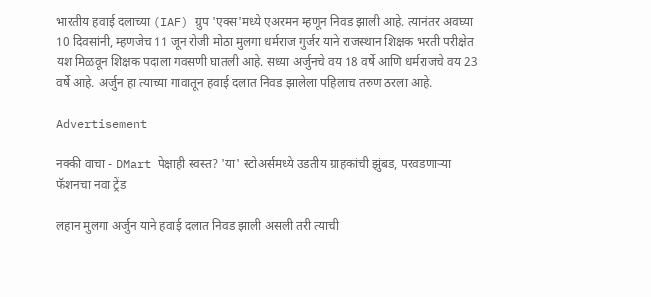भारतीय हवाई दलाच्या (IAF) ग्रुप 'एक्स'मध्ये एअरमन म्हणून निवड झाली आहे. त्यानंतर अवघ्या 10 दिवसांनी, म्हणजेच 11 जून रोजी मोठा मुलगा धर्मराज गुर्जर याने राजस्थान शिक्षक भरती परीक्षेत यश मिळवून शिक्षक पदाला गवसणी घातली आहे. सध्या अर्जुनचे वय 18 वर्षे आणि धर्मराजचे वय 23 वर्षे आहे. अर्जुन हा त्याच्या गावातून हवाई दलात निवड झालेला पहिलाच तरुण ठरला आहे.

Advertisement

नक्की वाचा - DMart पेक्षाही स्वस्त? 'या' स्टोअर्समध्ये उडतीय ग्राहकांची झुंबड, परवडणाऱ्या फॅशनचा नवा ट्रेंड

लहान मुलगा अर्जुन याने हवाई दलात निवड झाली असली तरी त्याची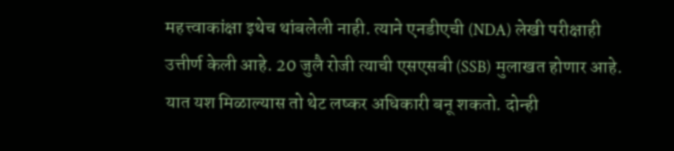महत्त्वाकांक्षा इथेच थांबलेली नाही. त्याने एनडीएची (NDA) लेखी परीक्षाही उत्तीर्ण केली आहे. 20 जुलै रोजी त्याची एसएसबी (SSB) मुलाखत होणार आहे. यात यश मिळाल्यास तो थेट लष्कर अधिकारी बनू शकतो. दोन्ही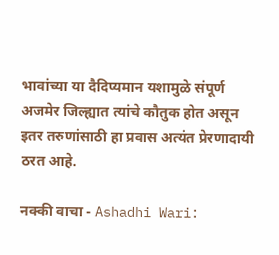भावांच्या या दैदिप्यमान यशामुळे संपूर्ण अजमेर जिल्ह्यात त्यांचे कौतुक होत असून इतर तरुणांसाठी हा प्रवास अत्यंत प्रेरणादायी ठरत आहे.

नक्की वाचा - Ashadhi Wari: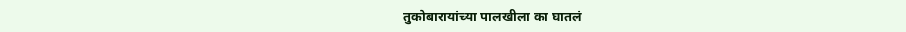तुकोबारायांच्या पालखीला का घातलं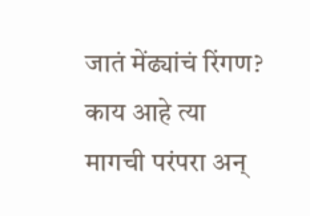जातं मेंढ्यांचं रिंगण? काय आहे त्या मागची परंपरा अन्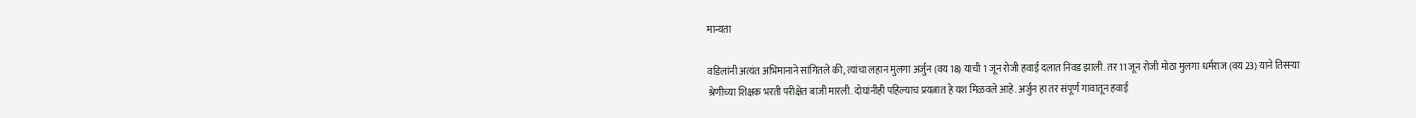मान्यता

वडिलांनी अत्यंत अभिमानाने सांगितले की, त्यांचा लहान मुलगा अर्जुन (वय 18) याची 1 जून रोजी हवाई दलात निवड झाली. तर 11 जून रोजी मोठा मुलगा धर्मराज (वय 23) याने तिसऱ्या श्रेणीच्या शिक्षक भरती परीक्षेत बाजी मारली. दोघांनीही पहिल्याच प्रयत्नात हे यश मिळवले आहे. अर्जुन हा तर संपूर्ण गावातून हवाई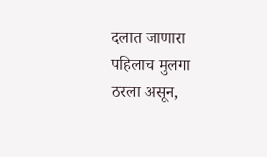दलात जाणारा पहिलाच मुलगा ठरला असून,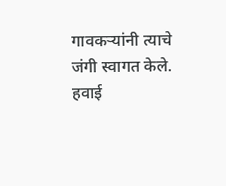गावकऱ्यांनी त्याचे जंगी स्वागत केले. हवाई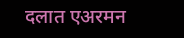दलात एअरमन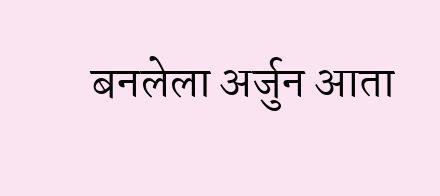बनलेला अर्जुन आता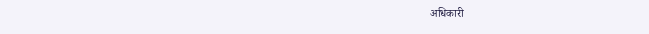अधिकारी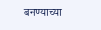बनण्याच्या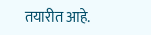तयारीत आहे.